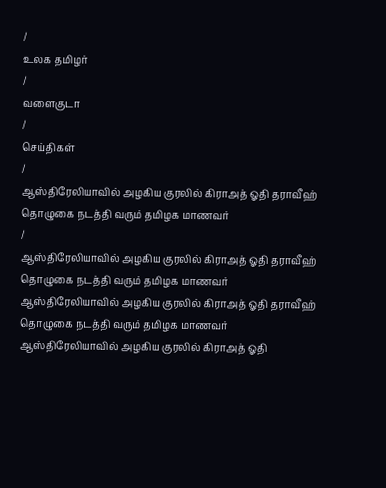/
உலக தமிழர்
/
வளைகுடா
/
செய்திகள்
/
ஆஸ்திரேலியாவில் அழகிய குரலில் கிராஅத் ஓதி தராவீஹ் தொழுகை நடத்தி வரும் தமிழக மாணவர்
/
ஆஸ்திரேலியாவில் அழகிய குரலில் கிராஅத் ஓதி தராவீஹ் தொழுகை நடத்தி வரும் தமிழக மாணவர்
ஆஸ்திரேலியாவில் அழகிய குரலில் கிராஅத் ஓதி தராவீஹ் தொழுகை நடத்தி வரும் தமிழக மாணவர்
ஆஸ்திரேலியாவில் அழகிய குரலில் கிராஅத் ஓதி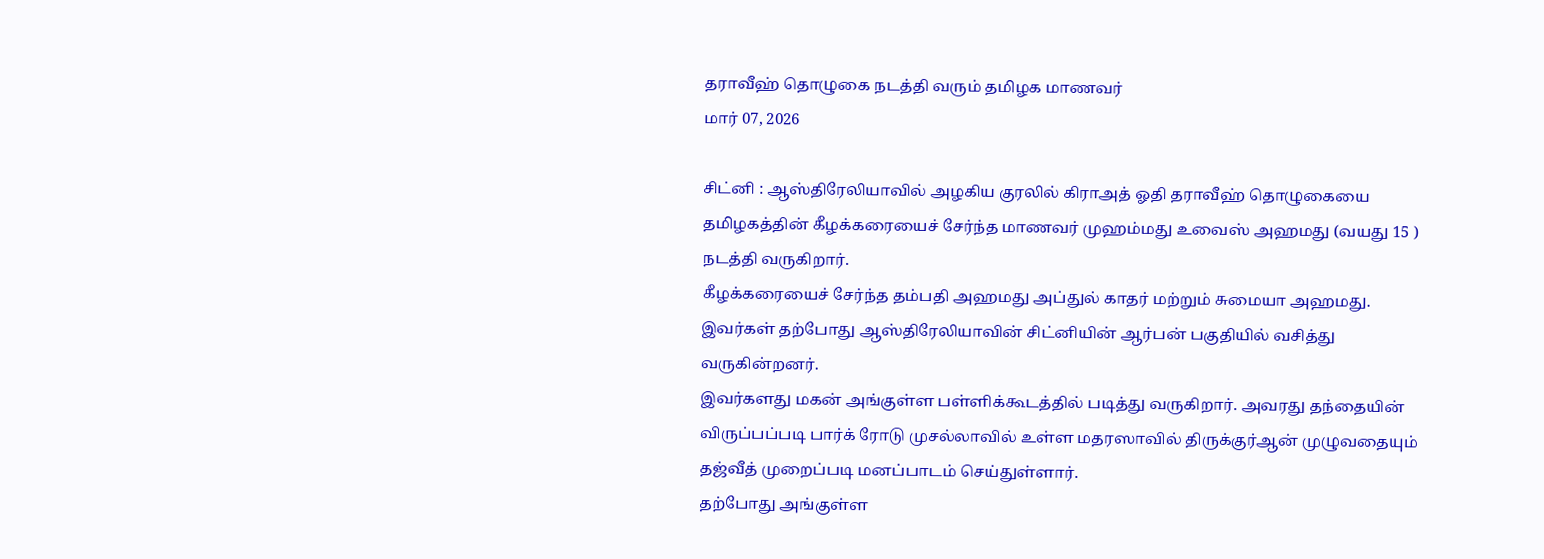தராவீஹ் தொழுகை நடத்தி வரும் தமிழக மாணவர்
மார் 07, 2026

சிட்னி : ஆஸ்திரேலியாவில் அழகிய குரலில் கிராஅத் ஓதி தராவீஹ் தொழுகையை தமிழகத்தின் கீழக்கரையைச் சேர்ந்த மாணவர் முஹம்மது உவைஸ் அஹமது (வயது 15 ) நடத்தி வருகிறார்.
கீழக்கரையைச் சேர்ந்த தம்பதி அஹமது அப்துல் காதர் மற்றும் சுமையா அஹமது. இவர்கள் தற்போது ஆஸ்திரேலியாவின் சிட்னியின் ஆர்பன் பகுதியில் வசித்து வருகின்றனர்.
இவர்களது மகன் அங்குள்ள பள்ளிக்கூடத்தில் படித்து வருகிறார். அவரது தந்தையின் விருப்பப்படி பார்க் ரோடு முசல்லாவில் உள்ள மதரஸாவில் திருக்குர்ஆன் முழுவதையும் தஜ்வீத் முறைப்படி மனப்பாடம் செய்துள்ளார்.
தற்போது அங்குள்ள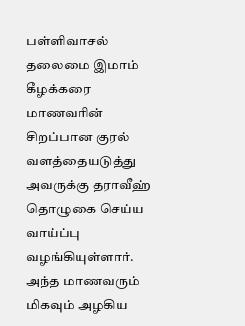பள்ளிவாசல் தலைமை இமாம் கீழக்கரை மாணவரின் சிறப்பான குரல் வளத்தையடுத்து அவருக்கு தராவீஹ் தொழுகை செய்ய வாய்ப்பு வழங்கியுள்ளார்.
அந்த மாணவரும் மிகவும் அழகிய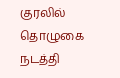குரலில் தொழுகை நடத்தி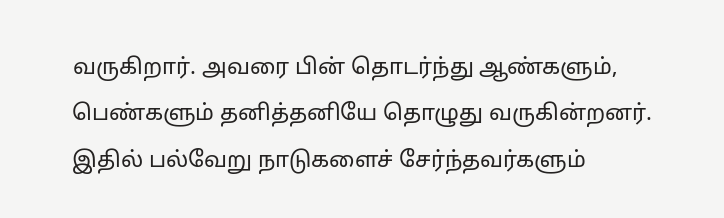வருகிறார். அவரை பின் தொடர்ந்து ஆண்களும், பெண்களும் தனித்தனியே தொழுது வருகின்றனர். இதில் பல்வேறு நாடுகளைச் சேர்ந்தவர்களும்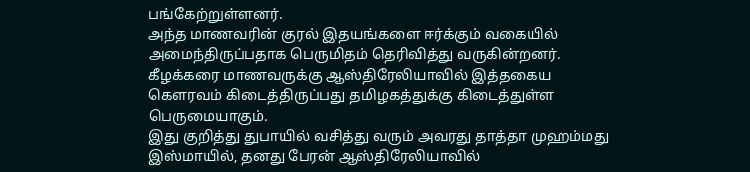பங்கேற்றுள்ளனர்.
அந்த மாணவரின் குரல் இதயங்களை ஈர்க்கும் வகையில் அமைந்திருப்பதாக பெருமிதம் தெரிவித்து வருகின்றனர்.
கீழக்கரை மாணவருக்கு ஆஸ்திரேலியாவில் இத்தகைய கௌரவம் கிடைத்திருப்பது தமிழகத்துக்கு கிடைத்துள்ள பெருமையாகும்.
இது குறித்து துபாயில் வசித்து வரும் அவரது தாத்தா முஹம்மது இஸ்மாயில், தனது பேரன் ஆஸ்திரேலியாவில்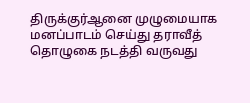திருக்குர்ஆனை முழுமையாக மனப்பாடம் செய்து தராவீத் தொழுகை நடத்தி வருவது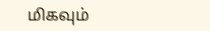மிகவும்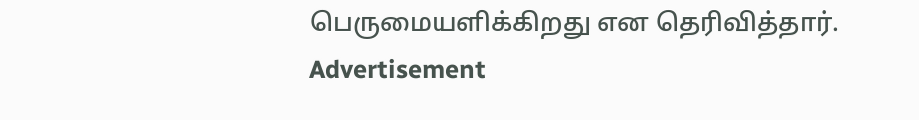பெருமையளிக்கிறது என தெரிவித்தார்.
Advertisement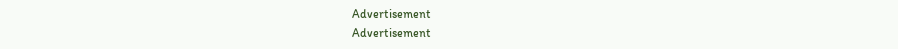Advertisement
Advertisement